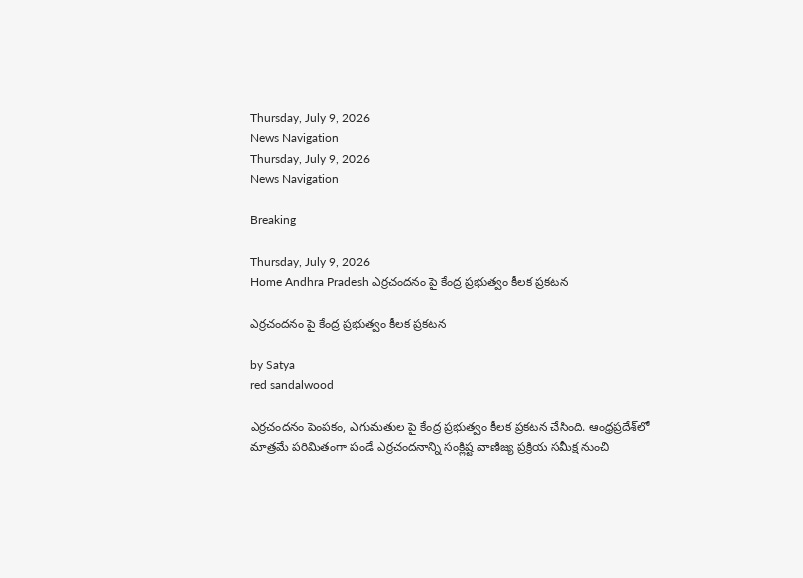Thursday, July 9, 2026
News Navigation
Thursday, July 9, 2026
News Navigation

Breaking

Thursday, July 9, 2026
Home Andhra Pradesh ఎర్రచందనం పై కేంద్ర ప్రభుత్వం కీలక ప్రకటన

ఎర్రచందనం పై కేంద్ర ప్రభుత్వం కీలక ప్రకటన

by Satya
red sandalwood

ఎర్రచందనం పెంపకం, ఎగుమతుల పై కేంద్ర ప్రభుత్వం కీలక ప్రకటన చేసింది. ఆంధ్రప్రదేశ్‌లో మాత్రమే పరిమితంగా పండే ఎర్రచందనాన్ని సంక్లిష్ట వాణిజ్య ప్రక్రియ సమీక్ష నుంచి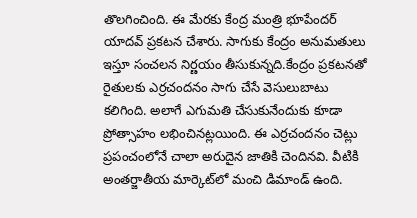తొలగించింది. ఈ మేరకు కేంద్ర మంత్రి భూపేందర్ యాదవ్ ప్రకటన చేశారు. సాగుకు కేంద్రం అనుమతులు ఇస్తూ సంచలన నిర్ణయం తీసుకున్నది.కేంద్రం ప్రకటనతో రైతులకు ఎర్రచందనం సాగు చేసే వెసులుబాటు కలిగింది. అలాగే ఎగుమతి చేసుకునేందుకు కూడా ప్రోత్సాహం లభించినట్లయింది. ఈ ఎర్రచందనం చెట్లు ప్రపంచంలోనే చాలా అరుదైన జాతికి చెందినవి. వీటికి అంతర్జాతీయ మార్కెట్‌లో మంచి డిమాండ్ ఉంది.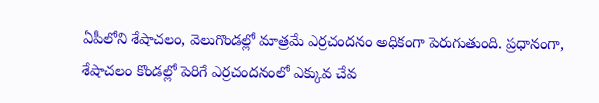ఏపీలోని శేషాచలం, వెలుగొండల్లో మాత్రమే ఎర్రచందనం అధికంగా పెరుగుతుంది. ప్రధానంగా, శేషాచలం కొండల్లో పెరిగే ఎర్రచందనంలో ఎక్కువ చేవ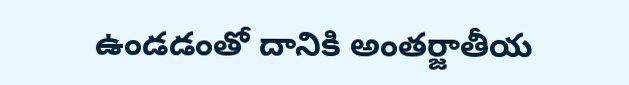ఉండడంతో దానికి అంతర్జాతీయ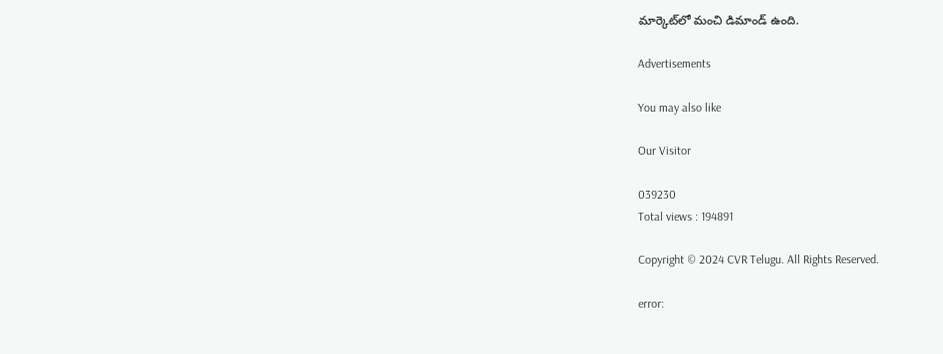మార్కెట్‌లో మంచి డిమాండ్ ఉంది.

Advertisements

You may also like

Our Visitor

039230
Total views : 194891

Copyright © 2024 CVR Telugu. All Rights Reserved.

error: